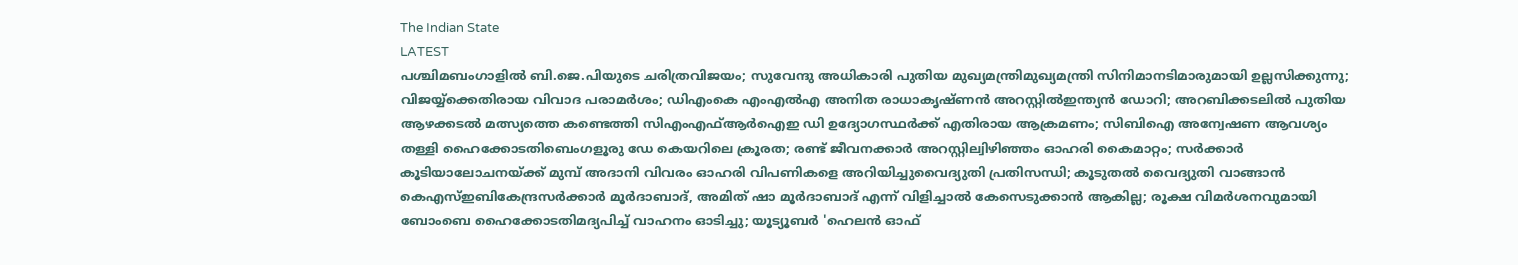The Indian State
LATEST
പശ്ചിമബംഗാളിൽ ബി.ജെ.പിയുടെ ചരിത്രവിജയം; സുവേന്ദു അധികാരി പുതിയ മുഖ്യമന്ത്രിമുഖ്യമന്ത്രി സിനിമാനടിമാരുമായി ഉല്ലസിക്കുന്നു; വിജയ്യ്‌ക്കെതിരായ വിവാദ പരാമർശം; ഡിഎംകെ എംഎൽഎ അനിത രാധാകൃഷ്ണൻ അറസ്റ്റിൽഇന്ത്യന്‍ ഡോറി; അറബിക്കടലില്‍ പുതിയ ആഴക്കടല്‍ മത്സ്യത്തെ കണ്ടെത്തി സിഎംഎഫ്ആര്‍ഐഇ ഡി ഉദ്യോഗസ്ഥര്‍ക്ക് എതിരായ ആക്രമണം; സിബിഐ അന്വേഷണ ആവശ്യം തള്ളി ഹൈക്കോടതിബെംഗളൂരു ഡേ കെയറിലെ ക്രൂരത; രണ്ട് ജീവനക്കാര്‍ അറസ്റ്റില്വിഴിഞ്ഞം ഓഹരി കൈമാറ്റം; സർക്കാർ കൂടിയാലോചനയ്ക്ക് മുമ്പ് അദാനി വിവരം ഓഹരി വിപണികളെ അറിയിച്ചുവൈദ്യുതി പ്രതിസന്ധി; കൂടുതൽ വൈദ്യുതി വാങ്ങാൻ കെഎസ്ഇബികേന്ദ്രസർക്കാർ മൂർദാബാദ്, അമിത് ഷാ മൂർദാബാദ് എന്ന് വിളിച്ചാൽ കേസെടുക്കാൻ ആകില്ല; രൂക്ഷ വിമർശനവുമായി ബോംബെ ഹൈക്കോടതിമദ്യപിച്ച് വാഹനം ഓടിച്ചു; യൂട്യൂബര്‍ 'ഹെലന്‍ ഓഫ്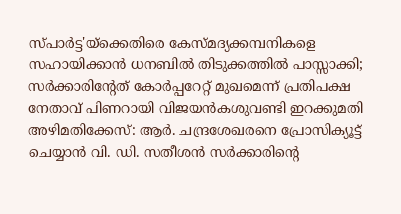സ്പാര്‍ട്ട'യ്‌ക്കെതിരെ കേസ്മദ്യക്കമ്പനികളെ സഹായിക്കാൻ ധനബിൽ തിടുക്കത്തിൽ പാസ്സാക്കി; സർക്കാരിന്റേത് കോർപ്പറേറ്റ് മുഖമെന്ന് പ്രതിപക്ഷ നേതാവ് പിണറായി വിജയൻകശുവണ്ടി ഇറക്കുമതി അഴിമതിക്കേസ്: ആർ. ചന്ദ്രശേഖരനെ പ്രോസിക്യൂട്ട് ചെയ്യാൻ വി. ഡി. സതീശൻ സർക്കാരിന്റെ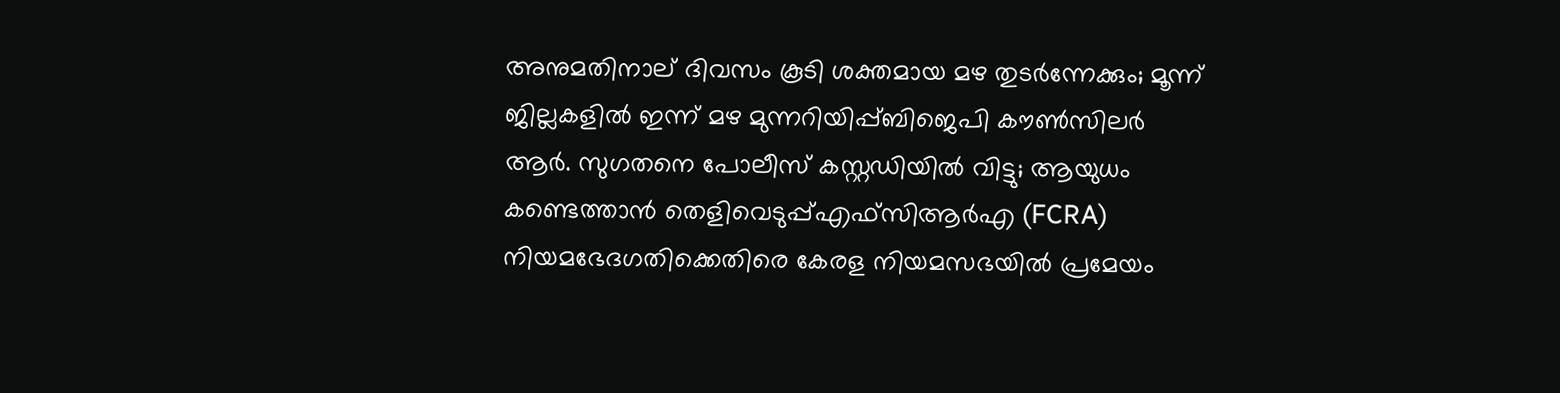അനുമതിനാല് ദിവസം കൂടി ശക്തമായ മഴ തുടര്‍ന്നേക്കും; മൂന്ന് ജില്ലകളില്‍ ഇന്ന് മഴ മുന്നറിയിപ്പ്ബിജെപി കൗൺസിലർ ആർ. സുഗതനെ പോലീസ് കസ്റ്റഡിയിൽ വിട്ടു; ആയുധം കണ്ടെത്താൻ തെളിവെടുപ്പ്എഫ്സിആർഎ (FCRA) നിയമഭേദഗതിക്കെതിരെ കേരള നിയമസഭയിൽ പ്രമേയം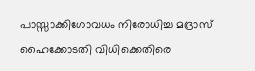പാസ്സാക്കിഗോവധം നിരോധിച്ച മദ്രാസ് ഹൈക്കോടതി വിധിക്കെതിരെ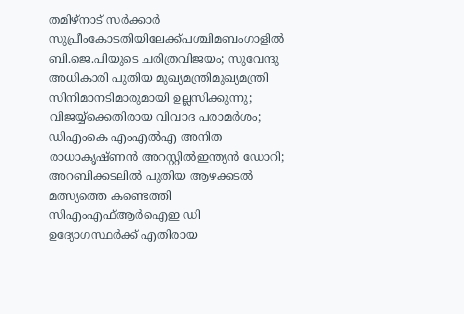തമിഴ്‌നാട് സര്‍ക്കാര്‍ സുപ്രീംകോടതിയിലേക്ക്പശ്ചിമബംഗാളിൽ ബി.ജെ.പിയുടെ ചരിത്രവിജയം; സുവേന്ദു അധികാരി പുതിയ മുഖ്യമന്ത്രിമുഖ്യമന്ത്രി സിനിമാനടിമാരുമായി ഉല്ലസിക്കുന്നു; വിജയ്യ്‌ക്കെതിരായ വിവാദ പരാമർശം; ഡിഎംകെ എംഎൽഎ അനിത രാധാകൃഷ്ണൻ അറസ്റ്റിൽഇന്ത്യന്‍ ഡോറി; അറബിക്കടലില്‍ പുതിയ ആഴക്കടല്‍ മത്സ്യത്തെ കണ്ടെത്തി സിഎംഎഫ്ആര്‍ഐഇ ഡി ഉദ്യോഗസ്ഥര്‍ക്ക് എതിരായ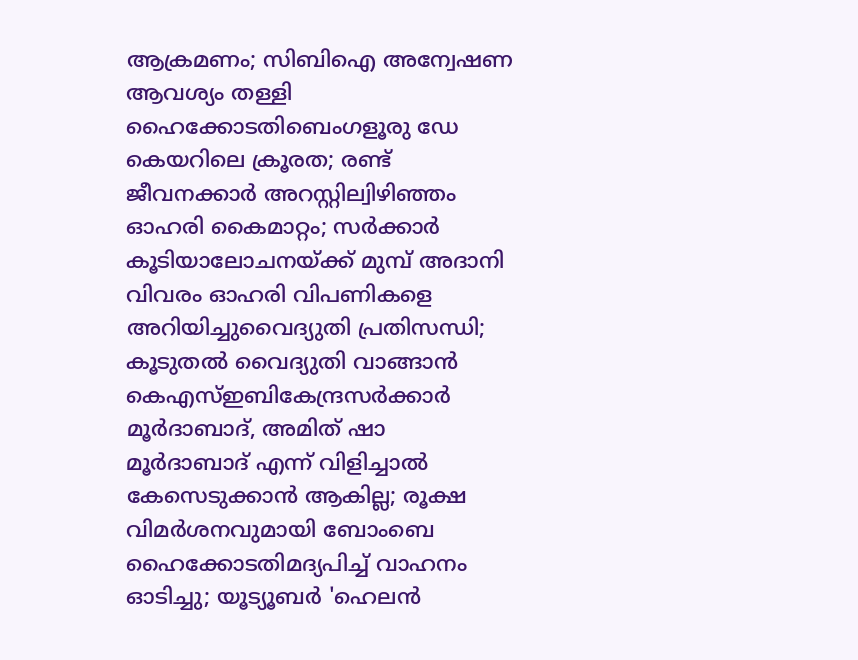ആക്രമണം; സിബിഐ അന്വേഷണ ആവശ്യം തള്ളി ഹൈക്കോടതിബെംഗളൂരു ഡേ കെയറിലെ ക്രൂരത; രണ്ട് ജീവനക്കാര്‍ അറസ്റ്റില്വിഴിഞ്ഞം ഓഹരി കൈമാറ്റം; സർക്കാർ കൂടിയാലോചനയ്ക്ക് മുമ്പ് അദാനി വിവരം ഓഹരി വിപണികളെ അറിയിച്ചുവൈദ്യുതി പ്രതിസന്ധി; കൂടുതൽ വൈദ്യുതി വാങ്ങാൻ കെഎസ്ഇബികേന്ദ്രസർക്കാർ മൂർദാബാദ്, അമിത് ഷാ മൂർദാബാദ് എന്ന് വിളിച്ചാൽ കേസെടുക്കാൻ ആകില്ല; രൂക്ഷ വിമർശനവുമായി ബോംബെ ഹൈക്കോടതിമദ്യപിച്ച് വാഹനം ഓടിച്ചു; യൂട്യൂബര്‍ 'ഹെലന്‍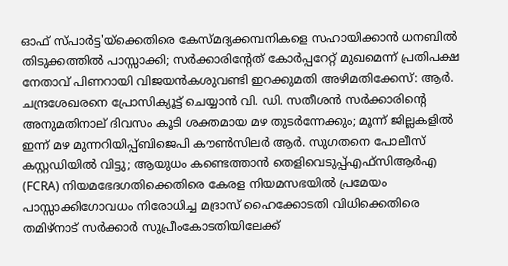ഓഫ് സ്പാര്‍ട്ട'യ്‌ക്കെതിരെ കേസ്മദ്യക്കമ്പനികളെ സഹായിക്കാൻ ധനബിൽ തിടുക്കത്തിൽ പാസ്സാക്കി; സർക്കാരിന്റേത് കോർപ്പറേറ്റ് മുഖമെന്ന് പ്രതിപക്ഷ നേതാവ് പിണറായി വിജയൻകശുവണ്ടി ഇറക്കുമതി അഴിമതിക്കേസ്: ആർ. ചന്ദ്രശേഖരനെ പ്രോസിക്യൂട്ട് ചെയ്യാൻ വി. ഡി. സതീശൻ സർക്കാരിന്റെ അനുമതിനാല് ദിവസം കൂടി ശക്തമായ മഴ തുടര്‍ന്നേക്കും; മൂന്ന് ജില്ലകളില്‍ ഇന്ന് മഴ മുന്നറിയിപ്പ്ബിജെപി കൗൺസിലർ ആർ. സുഗതനെ പോലീസ് കസ്റ്റഡിയിൽ വിട്ടു; ആയുധം കണ്ടെത്താൻ തെളിവെടുപ്പ്എഫ്സിആർഎ (FCRA) നിയമഭേദഗതിക്കെതിരെ കേരള നിയമസഭയിൽ പ്രമേയം പാസ്സാക്കിഗോവധം നിരോധിച്ച മദ്രാസ് ഹൈക്കോടതി വിധിക്കെതിരെ തമിഴ്‌നാട് സര്‍ക്കാര്‍ സുപ്രീംകോടതിയിലേക്ക്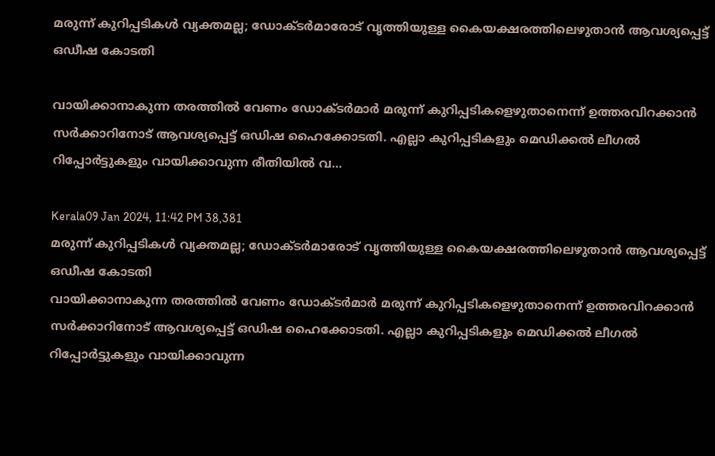മരുന്ന് കുറിപ്പടികൾ വ്യക്തമല്ല; ഡോക്ടർമാരോട് വൃത്തിയുള്ള കൈയക്ഷരത്തിലെഴുതാൻ ആവശ്യപ്പെട്ട് ഒഡീഷ കോടതി

വായിക്കാനാകുന്ന തരത്തിൽ വേണം ഡോക്ടർമാർ മരുന്ന് കുറിപ്പടികളെഴുതാനെന്ന് ഉത്തരവിറക്കാൻ സർക്കാറിനോട് ആവശ്യപ്പെട്ട് ഒഡിഷ ഹൈക്കോടതി. എല്ലാ കുറിപ്പടികളും മെഡിക്കൽ ലീഗൽ റിപ്പോർട്ടുകളും വായിക്കാവുന്ന രീതിയിൽ വ…

Kerala09 Jan 2024, 11:42 PM 38,381
മരുന്ന് കുറിപ്പടികൾ വ്യക്തമല്ല; ഡോക്ടർമാരോട് വൃത്തിയുള്ള കൈയക്ഷരത്തിലെഴുതാൻ ആവശ്യപ്പെട്ട് ഒഡീഷ കോടതി
വായിക്കാനാകുന്ന തരത്തിൽ വേണം ഡോക്ടർമാർ മരുന്ന് കുറിപ്പടികളെഴുതാനെന്ന് ഉത്തരവിറക്കാൻ സർക്കാറിനോട് ആവശ്യപ്പെട്ട് ഒഡിഷ ഹൈക്കോടതി. എല്ലാ കുറിപ്പടികളും മെഡിക്കൽ ലീഗൽ റിപ്പോർട്ടുകളും വായിക്കാവുന്ന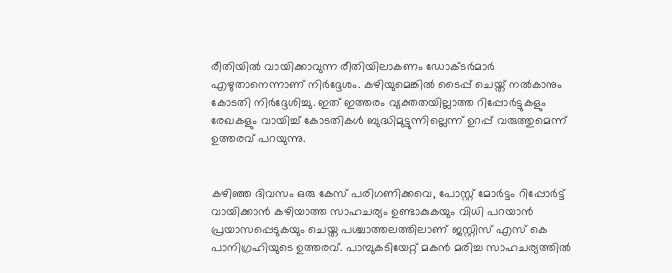രീതിയിൽ വായിക്കാവുന്ന രീതിയിലാകണം ഡോക്ടർമാർ എഴുതാനെന്നാണ് നിർദ്ദേശം. കഴിയുമെങ്കിൽ ടൈപ്പ് ചെയ്ത് നൽകാനും കോടതി നിർദ്ദേശിച്ചു. ഇത് ഇത്തരം വ്യക്തതയില്ലാത്ത റിപ്പോർട്ടുകളും രേഖകളും വായിച്ച് കോടതികൾ ബുദ്ധിമുട്ടുന്നില്ലെന്ന് ഉറപ്പ് വരുത്തുമെന്ന് ഉത്തരവ് പറയുന്നു.


കഴിഞ്ഞ ദിവസം ഒരു കേസ് പരിഗണിക്കവെ, പോസ്റ്റ് മോർട്ടം റിപ്പോർട്ട് വായിക്കാൻ കഴിയാത്ത സാഹചര്യം ഉണ്ടാകുകയും വിധി പറയാൻ പ്രയാസപ്പെടുകയും ചെയ്ത പശ്ചാത്തലത്തിലാണ് ജസ്റ്റിസ് എസ് കെ പാനിഗ്രഹിയുടെ ഉത്തരവ്. പാമ്പുകടിയേറ്റ് മകൻ മരിച്ച സാഹചര്യത്തിൽ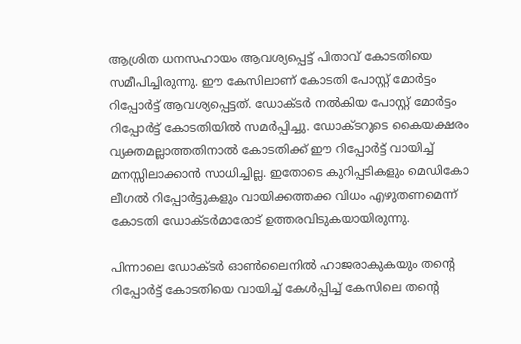ആശ്രിത ധനസഹായം ആവശ്യപ്പെട്ട് പിതാവ് കോടതിയെ സമീപിച്ചിരുന്നു. ഈ കേസിലാണ് കോടതി പോസ്റ്റ് മോർട്ടം റിപ്പോർട്ട് ആവശ്യപ്പെട്ടത്. ഡോക്ടർ നൽകിയ പോസ്റ്റ് മോർട്ടം റിപ്പോർട്ട് കോടതിയിൽ സമർപ്പിച്ചു. ഡോക്ടറുടെ കൈയക്ഷരം വ്യക്തമല്ലാത്തതിനാൽ കോടതിക്ക് ഈ റിപ്പോർട്ട് വായിച്ച് മനസ്സിലാക്കാൻ സാധിച്ചില്ല. ഇതോടെ കുറിപ്പടികളും മെഡികോ ലീഗൽ റിപ്പോർട്ടുകളും വായിക്കത്തക്ക വിധം എഴുതണമെന്ന് കോടതി ഡോക്ടർമാരോട് ഉത്തരവിടുകയായിരുന്നു.

പിന്നാലെ ഡോക്ടർ ഓൺലൈനിൽ ഹാജരാകുകയും തന്റെ റിപ്പോർട്ട് കോടതിയെ വായിച്ച് കേൾപ്പിച്ച് കേസിലെ തന്റെ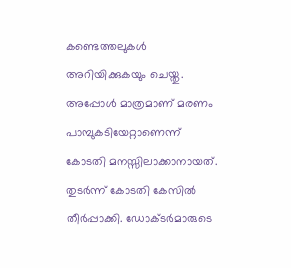കണ്ടെത്തലുകൾ അറിയിക്കുകയും ചെയ്തു. അപ്പോൾ മാത്രമാണ് മരണം പാമ്പുകടിയേറ്റാണെന്ന് കോടതി മനസ്സിലാക്കാനായത്. തുടർന്ന് കോടതി കേസിൽ തീർപ്പാക്കി. ഡോക്ടർമാരുടെ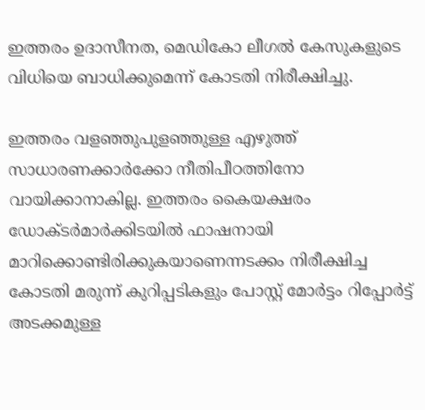ഇത്തരം ഉദാസീനത, മെഡികോ ലീഗൽ കേസുകളുടെ വിധിയെ ബാധിക്കുമെന്ന് കോടതി നിരീക്ഷിച്ചു.

ഇത്തരം വളഞ്ഞുപുളഞ്ഞുള്ള എഴുത്ത് സാധാരണക്കാർക്കോ നീതിപീഠത്തിനോ വായിക്കാനാകില്ല. ഇത്തരം കൈയക്ഷരം ഡോക്ടർമാർക്കിടയിൽ ഫാഷനായി മാറിക്കൊണ്ടിരിക്കുകയാണെന്നടക്കം നിരീക്ഷിച്ച കോടതി മരുന്ന് കുറിപ്പടികളും പോസ്റ്റ് മോർട്ടം റിപ്പോർട്ട് അടക്കമുള്ള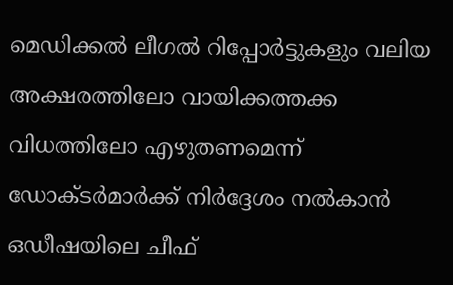മെഡിക്കൽ ലീഗൽ റിപ്പോർട്ടുകളും വലിയ അക്ഷരത്തിലോ വായിക്കത്തക്ക വിധത്തിലോ എഴുതണമെന്ന് ഡോക്ടർമാർക്ക് നിർദ്ദേശം നൽകാൻ ഒഡീഷയിലെ ചീഫ്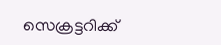സെക്രട്ടറിക്ക്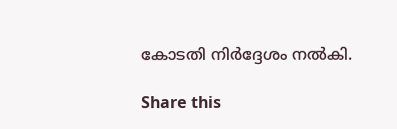കോടതി നിർദ്ദേശം നൽകി.

Share this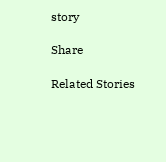story

Share

Related Stories